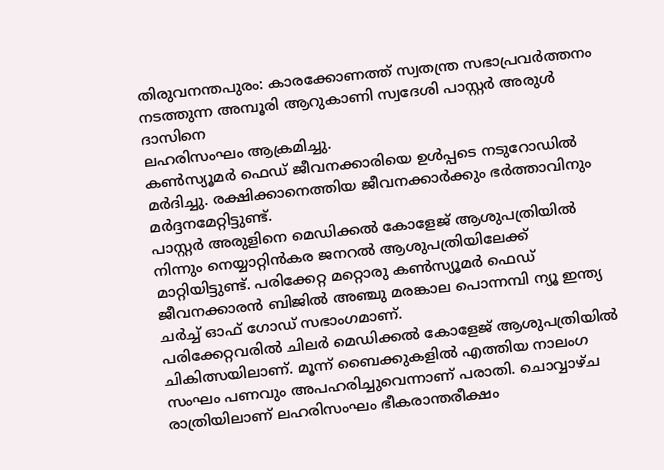തിരുവനന്തപുരം: കാരക്കോണത്ത് സ്വതന്ത്ര സഭാപ്രവർത്തനം നടത്തുന്ന അമ്പൂരി ആറുകാണി സ്വദേശി പാസ്റ്റർ അരുൾ ദാസിനെ
ലഹരിസംഘം ആക്രമിച്ചു.
കൺസ്യൂമർ ഫെഡ് ജീവനക്കാരിയെ ഉൾപ്പടെ നടുറോഡിൽ മർദിച്ചു. രക്ഷിക്കാനെത്തിയ ജീവനക്കാർക്കും ഭർത്താവിനും മർദ്ദനമേറ്റിട്ടുണ്ട്.
പാസ്റ്റർ അരുളിനെ മെഡിക്കൽ കോളേജ് ആശുപത്രിയിൽ നിന്നും നെയ്യാറ്റിൻകര ജനറൽ ആശുപത്രിയിലേക്ക് മാറ്റിയിട്ടുണ്ട്. പരിക്കേറ്റ മറ്റൊരു കൺസ്യൂമർ ഫെഡ് ജീവനക്കാരൻ ബിജിൽ അഞ്ചു മരങ്കാല പൊന്നമ്പി ന്യൂ ഇന്ത്യ ചർച്ച് ഓഫ് ഗോഡ് സഭാംഗമാണ്.
പരിക്കേറ്റവരിൽ ചിലർ മെഡിക്കൽ കോളേജ് ആശുപത്രിയിൽ ചികിത്സയിലാണ്. മൂന്ന് ബൈക്കുകളിൽ എത്തിയ നാലംഗ സംഘം പണവും അപഹരിച്ചുവെന്നാണ് പരാതി. ചൊവ്വാഴ്ച രാത്രിയിലാണ് ലഹരിസംഘം ഭീകരാന്തരീക്ഷം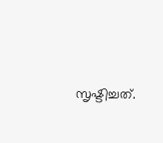സൃഷ്ടിച്ചത്.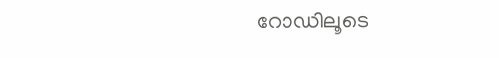റോഡിലൂടെ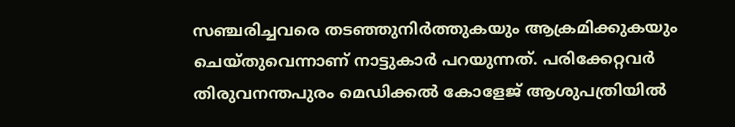സഞ്ചരിച്ചവരെ തടഞ്ഞുനിർത്തുകയും ആക്രമിക്കുകയും ചെയ്തുവെന്നാണ് നാട്ടുകാർ പറയുന്നത്. പരിക്കേറ്റവർ തിരുവനന്തപുരം മെഡിക്കൽ കോളേജ് ആശുപത്രിയിൽ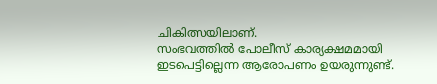ചികിത്സയിലാണ്.
സംഭവത്തിൽ പോലീസ് കാര്യക്ഷമമായി ഇടപെട്ടില്ലെന്ന ആരോപണം ഉയരുന്നുണ്ട്.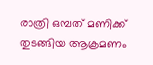രാത്രി ഒമ്പത് മണിക്ക് തുടങ്ങിയ ആക്രമണം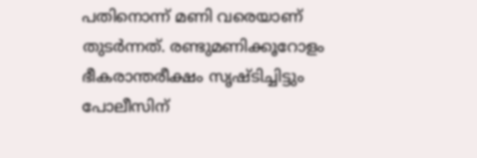പതിനൊന്ന് മണി വരെയാണ് തുടർന്നത്. രണ്ടുമണിക്കൂറോളം ഭീകരാന്തരീക്ഷം സൃഷ്ടിച്ചിട്ടും പോലീസിന്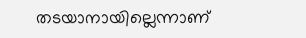തടയാനായില്ലെന്നാണ്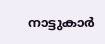നാട്ടുകാർ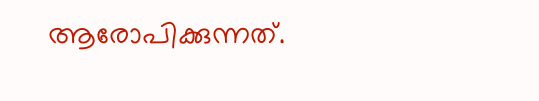ആരോപിക്കുന്നത്.